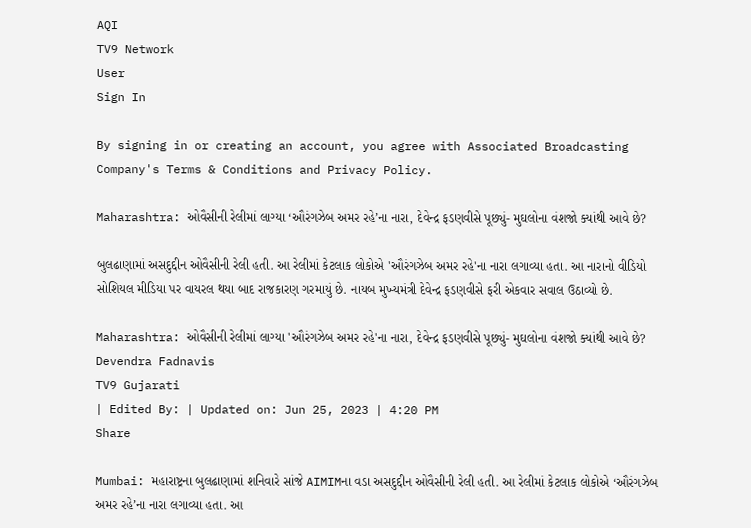AQI
TV9 Network
User
Sign In

By signing in or creating an account, you agree with Associated Broadcasting Company's Terms & Conditions and Privacy Policy.

Maharashtra: ઓવૈસીની રેલીમાં લાગ્યા ‘ઔરંગઝેબ અમર રહે’ના નારા, દેવેન્દ્ર ફડણવીસે પૂછ્યું- મુઘલોના વંશજો ક્યાંથી આવે છે?

બુલઢાણામાં અસદુદ્દીન ઓવૈસીની રેલી હતી. આ રેલીમાં કેટલાક લોકોએ 'ઔરંગઝેબ અમર રહે'ના નારા લગાવ્યા હતા. આ નારાનો વીડિયો સોશિયલ મીડિયા પર વાયરલ થયા બાદ રાજકારણ ગરમાયું છે. નાયબ મુખ્યમંત્રી દેવેન્દ્ર ફડણવીસે ફરી એકવાર સવાલ ઉઠાવ્યો છે.

Maharashtra: ઓવૈસીની રેલીમાં લાગ્યા 'ઔરંગઝેબ અમર રહે'ના નારા, દેવેન્દ્ર ફડણવીસે પૂછ્યું- મુઘલોના વંશજો ક્યાંથી આવે છે?
Devendra Fadnavis
TV9 Gujarati
| Edited By: | Updated on: Jun 25, 2023 | 4:20 PM
Share

Mumbai: મહારાષ્ટ્રના બુલઢાણામાં શનિવારે સાંજે AIMIMના વડા અસદુદ્દીન ઓવૈસીની રેલી હતી. આ રેલીમાં કેટલાક લોકોએ ‘ઔરંગઝેબ અમર રહે’ના નારા લગાવ્યા હતા. આ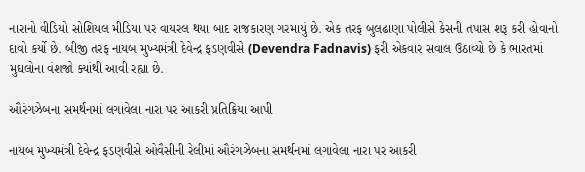નારાનો વીડિયો સોશિયલ મીડિયા પર વાયરલ થયા બાદ રાજકારણ ગરમાયું છે. એક તરફ બુલઢાણા પોલીસે કેસની તપાસ શરૂ કરી હોવાનો દાવો કર્યો છે. બીજી તરફ નાયબ મુખ્યમંત્રી દેવેન્દ્ર ફડણવીસે (Devendra Fadnavis) ફરી એકવાર સવાલ ઉઠાવ્યો છે કે ભારતમાં મુઘલોના વંશજો ક્યાંથી આવી રહ્યા છે.

ઔરંગઝેબના સમર્થનમાં લગાવેલા નારા પર આકરી પ્રતિક્રિયા આપી

નાયબ મુખ્યમંત્રી દેવેન્દ્ર ફડણવીસે ઓવૈસીની રેલીમાં ઔરંગઝેબના સમર્થનમાં લગાવેલા નારા પર આકરી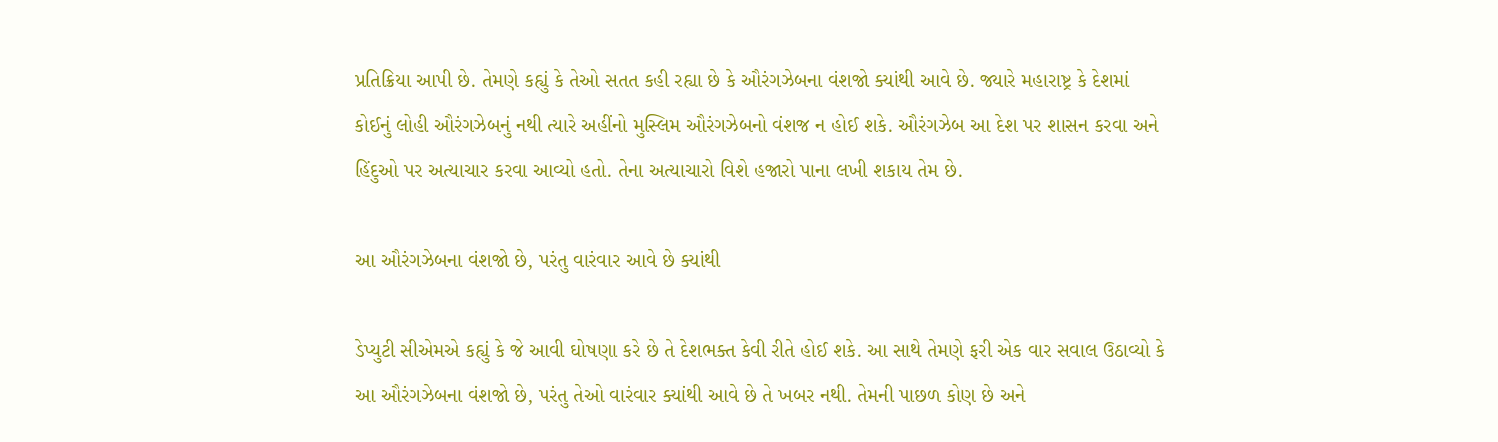પ્રતિક્રિયા આપી છે. તેમણે કહ્યું કે તેઓ સતત કહી રહ્યા છે કે ઔરંગઝેબના વંશજો ક્યાંથી આવે છે. જ્યારે મહારાષ્ટ્ર કે દેશમાં કોઈનું લોહી ઔરંગઝેબનું નથી ત્યારે અહીંનો મુસ્લિમ ઔરંગઝેબનો વંશજ ન હોઈ શકે. ઔરંગઝેબ આ દેશ પર શાસન કરવા અને હિંદુઓ પર અત્યાચાર કરવા આવ્યો હતો. તેના અત્યાચારો વિશે હજારો પાના લખી શકાય તેમ છે.

આ ઔરંગઝેબના વંશજો છે, પરંતુ વારંવાર આવે છે ક્યાંથી

ડેપ્યુટી સીએમએ કહ્યું કે જે આવી ઘોષણા કરે છે તે દેશભક્ત કેવી રીતે હોઈ શકે. આ સાથે તેમણે ફરી એક વાર સવાલ ઉઠાવ્યો કે આ ઔરંગઝેબના વંશજો છે, પરંતુ તેઓ વારંવાર ક્યાંથી આવે છે તે ખબર નથી. તેમની પાછળ કોણ છે અને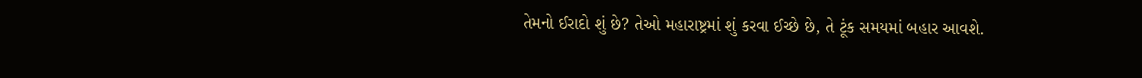તેમનો ઈરાદો શું છે? તેઓ મહારાષ્ટ્રમાં શું કરવા ઈચ્છે છે, તે ટૂંક સમયમાં બહાર આવશે.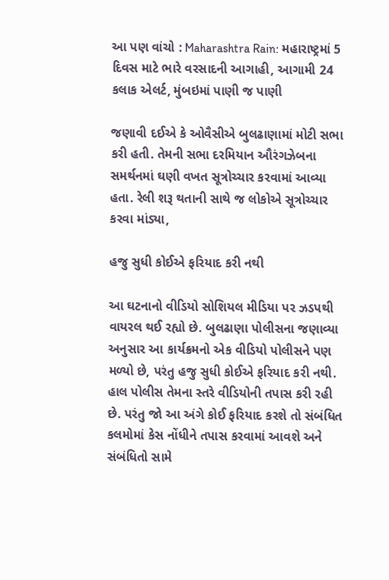આ પણ વાંચો : Maharashtra Rain: મહારાષ્ટ્રમાં 5 દિવસ માટે ભારે વરસાદની આગાહી, આગામી 24 કલાક એલર્ટ, મુંબઇમાં પાણી જ પાણી

જણાવી દઈએ કે ઓવૈસીએ બુલઢાણામાં મોટી સભા કરી હતી. તેમની સભા દરમિયાન ઔરંગઝેબના સમર્થનમાં ઘણી વખત સૂત્રોચ્ચાર કરવામાં આવ્યા હતા. રેલી શરૂ થતાની સાથે જ લોકોએ સૂત્રોચ્ચાર કરવા માંડ્યા,

હજુ સુધી કોઈએ ફરિયાદ કરી નથી

આ ઘટનાનો વીડિયો સોશિયલ મીડિયા પર ઝડપથી વાયરલ થઈ રહ્યો છે. બુલઢાણા પોલીસના જણાવ્યા અનુસાર આ કાર્યક્રમનો એક વીડિયો પોલીસને પણ મળ્યો છે, પરંતુ હજુ સુધી કોઈએ ફરિયાદ કરી નથી. હાલ પોલીસ તેમના સ્તરે વીડિયોની તપાસ કરી રહી છે. પરંતુ જો આ અંગે કોઈ ફરિયાદ કરશે તો સંબંધિત કલમોમાં કેસ નોંધીને તપાસ કરવામાં આવશે અને સંબંધિતો સામે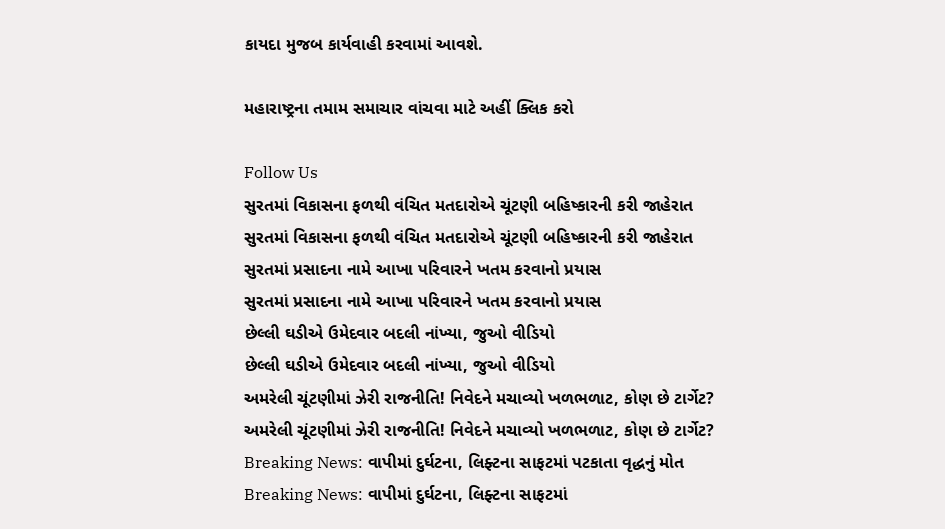કાયદા મુજબ કાર્યવાહી કરવામાં આવશે.

મહારાષ્ટ્રના તમામ સમાચાર વાંચવા માટે અહીં ક્લિક કરો

Follow Us
સુરતમાં વિકાસના ફળથી વંચિત મતદારોએ ચૂંટણી બહિષ્કારની કરી જાહેરાત
સુરતમાં વિકાસના ફળથી વંચિત મતદારોએ ચૂંટણી બહિષ્કારની કરી જાહેરાત
સુરતમાં પ્રસાદના નામે આખા પરિવારને ખતમ કરવાનો પ્રયાસ
સુરતમાં પ્રસાદના નામે આખા પરિવારને ખતમ કરવાનો પ્રયાસ
છેલ્લી ઘડીએ ઉમેદવાર બદલી નાંખ્યા, જુઓ વીડિયો
છેલ્લી ઘડીએ ઉમેદવાર બદલી નાંખ્યા, જુઓ વીડિયો
અમરેલી ચૂંટણીમાં ઝેરી રાજનીતિ! નિવેદને મચાવ્યો ખળભળાટ, કોણ છે ટાર્ગેટ?
અમરેલી ચૂંટણીમાં ઝેરી રાજનીતિ! નિવેદને મચાવ્યો ખળભળાટ, કોણ છે ટાર્ગેટ?
Breaking News: વાપીમાં દુર્ઘટના, લિફ્ટના સાફટમાં પટકાતા વૃદ્ધનું મોત
Breaking News: વાપીમાં દુર્ઘટના, લિફ્ટના સાફટમાં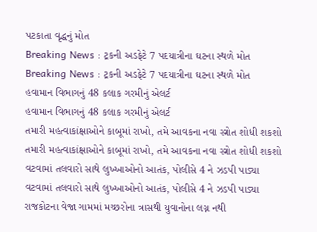પટકાતા વૃદ્ધનું મોત
Breaking News : ટ્રકની અડફેટે 7 પદયાત્રીના ઘટના સ્થળે મોત
Breaking News : ટ્રકની અડફેટે 7 પદયાત્રીના ઘટના સ્થળે મોત
હવામાન વિભાગનું 48 કલાક ગરમીનું એલર્ટ
હવામાન વિભાગનું 48 કલાક ગરમીનું એલર્ટ
તમારી મહત્વાકાંક્ષાઓને કાબૂમાં રાખો, તમે આવકના નવા સ્ત્રોત શોધી શકશો
તમારી મહત્વાકાંક્ષાઓને કાબૂમાં રાખો, તમે આવકના નવા સ્ત્રોત શોધી શકશો
વટવામાં તલવારો સાથે લુખ્ખાઓનો આતંક, પોલીસે 4 ને ઝડપી પાડ્યા
વટવામાં તલવારો સાથે લુખ્ખાઓનો આતંક, પોલીસે 4 ને ઝડપી પાડ્યા
રાજકોટના વેજા ગામમાં મચ્છરોના ત્રાસથી યુવાનોના લગ્ન નથી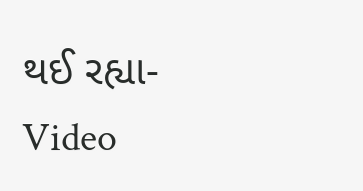થઈ રહ્યા-Video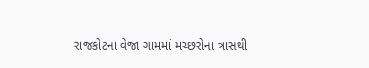રાજકોટના વેજા ગામમાં મચ્છરોના ત્રાસથી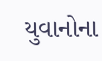યુવાનોના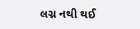લગ્ન નથી થઈ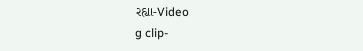રહ્યા-Video
g clip-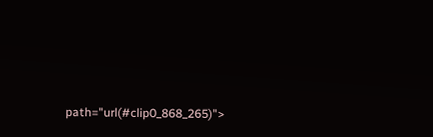path="url(#clip0_868_265)">